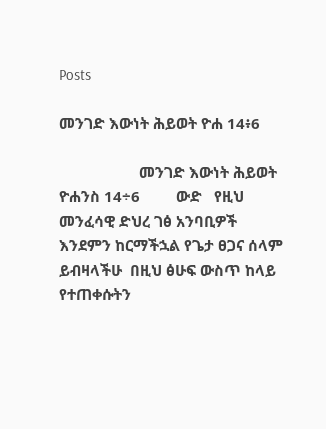Posts

መንገድ እውነት ሕይወት ዮሐ 14፥6

                    መንገድ እውነት ሕይወት                                               ዮሐንስ 14÷6         ውድ   የዚህ መንፈሳዊ ድህረ ገፅ አንባቢዎች እንደምን ከርማችኋል የጌታ ፀጋና ሰላም ይብዛላችሁ  በዚህ ፅሁፍ ውስጥ ከላይ የተጠቀሱትን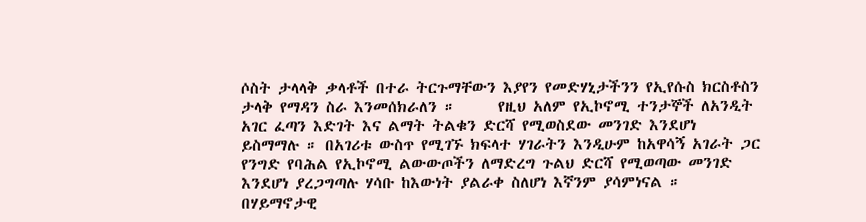ሶስት ታላላቅ ቃላቶች በተራ ትርጉማቸውን እያየን የመድሃኒታችንን የኢየሱስ ክርስቶስን  ታላቅ የማዳን ስራ እንመሰክራለን ።      የዚህ አለም የኢኮኖሚ ተንታኞች ለአንዲት አገር ፈጣን እድገት እና ልማት ትልቁን ድርሻ የሚወስደው መንገድ እንደሆነ ይስማማሉ ። በአገሪቱ ውስጥ የሚገኙ ክፍላተ ሃገራትን እንዲሁም ከአዋሳኝ አገራት ጋር የንግድ የባሕል የኢኮኖሚ ልውውጦችን ለማድረግ ጉልህ ድርሻ የሚወጣው መንገድ እንደሆነ ያረጋግጣሉ ሃሳቡ ከእውነት ያልራቀ ስለሆነ እኛንም ያሳምነናል ። በሃይማኖታዊ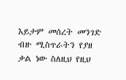እይታም መሰረት መንገድ ብዙ ሚስጥራትን የያዘ ቃል ነው ስለዚህ የዚህ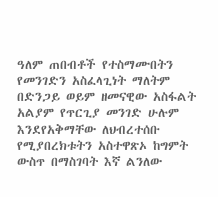ዓለም ጠበብቶች የተስማሙበትን የመንገድን አስፈላጊነት ማለትም በድንጋይ ወይም ዘመናዊው አስፋልት አልያም የጥርጊያ መንገድ ሁሉም እንደየአቅማቸው ለህብረተሰቡ የሚያበረክቱትን አስተዋጽኦ ከግምት ውስጥ በማስገባት እኛ ልንለው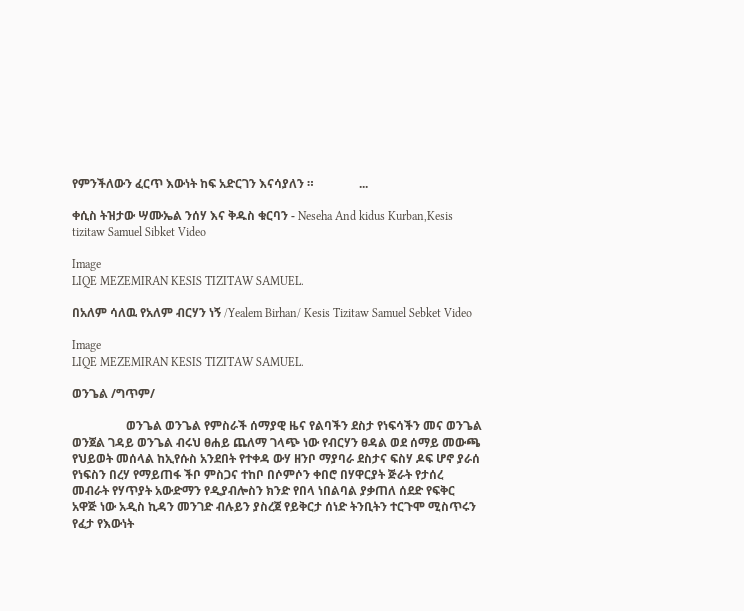የምንችለውን ፈርጥ እውነት ከፍ አድርገን እናሳያለን ።               ...

ቀሲስ ትዝታው ሣሙኤል ንሰሃ እና ቅዱስ ቁርባን - Neseha And kidus Kurban,Kesis tizitaw Samuel Sibket Video

Image
LIQE MEZEMIRAN KESIS TIZITAW SAMUEL.

በአለም ሳለዉ የአለም ብርሃን ነኝ /Yealem Birhan/ Kesis Tizitaw Samuel Sebket Video

Image
LIQE MEZEMIRAN KESIS TIZITAW SAMUEL.

ወንጌል /ግጥም/

                  ወንጌል ወንጌል የምስራች ሰማያዊ ዜና የልባችን ደስታ የነፍሳችን መና ወንጌል ወንጀል ገዳይ ወንጌል ብሩህ ፀሐይ ጨለማ ገላጭ ነው የብርሃን ፀዳል ወደ ሰማይ መውጫ የህይወት መሰላል ከኢየሱስ አንደበት የተቀዳ ውሃ ዘንቦ ማያባራ ደስታና ፍስሃ ዶፍ ሆኖ ያራሰ የነፍስን በረሃ የማይጠፋ ችቦ ምስጋና ተከቦ በሶምሶን ቀበሮ በሃዋርያት ጅራት የታሰረ መብራት የሃጥያት አውድማን የዲያብሎስን ክንድ የበላ ነበልባል ያቃጠለ ሰደድ የፍቅር አዋጅ ነው አዲስ ኪዳን መንገድ ብሉይን ያስረጀ የይቅርታ ሰነድ ትንቢትን ተርጉሞ ሚስጥሩን የፈታ የእውነት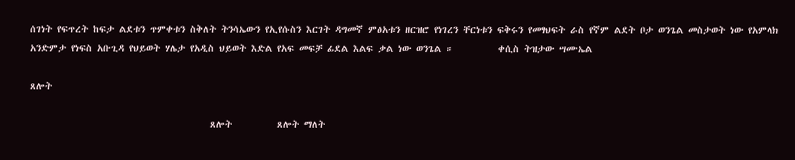ሰገነት የፍጥረት ከፍታ ልደቱን ጥምቀቱን ስቅለት ትንሳኤውን የኢየሱስን እርገት ዳግመኛ ምፅአቱን ዘርዝሮ የነገረን ቸርነቱን ፍቅሩን የመፃህፍት ራስ የኛም ልደት ቦታ ወንጌል መስታወት ነው የአምላክ አንድምታ የነፍስ አቡጊዳ የህይወት ሃሌታ የአዲስ ህይወት እድል የአፍ መፍቻ ፊደል እልፍ ቃል ነው ወንጌል ።         ቀሲስ ትዝታው ሣሙኤል

ጸሎት

                                    ጸሎት         ጸሎት ማለት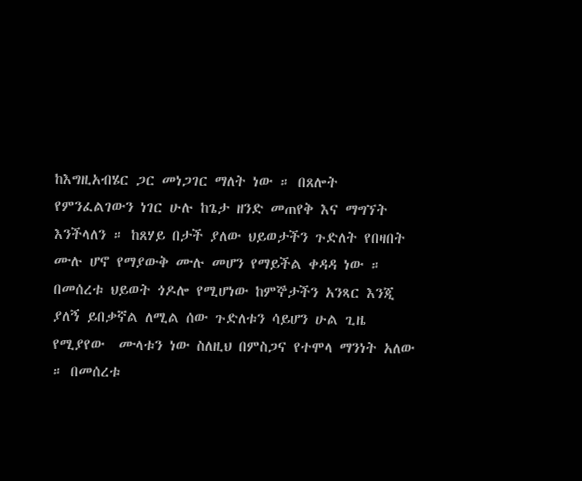ከእግዚአብሄር ጋር መነጋገር ማለት ነው ። በጸሎት የምንፈልገውን ነገር ሁሉ ከጌታ ዘንድ መጠየቅ እና ማግኘት  እንችላለን ። ከጸሃይ በታች ያለው ህይወታችን ጉድለት የበዛበት ሙሉ ሆኖ የማያውቅ ሙሉ መሆን የማይችል ቀዳዳ ነው ። በመሰረቱ ህይወት ጎዶሎ የሚሆነው ከምኞታችን አንጻር እንጂ ያለኝ ይበቃኛል ለሚል ሰው ጉድለቱን ሳይሆን ሁል ጊዜ የሚያየው  ሙላቱን ነው ስለዚህ በምስጋና የተሞላ ማንነት አለው ። በመሰረቱ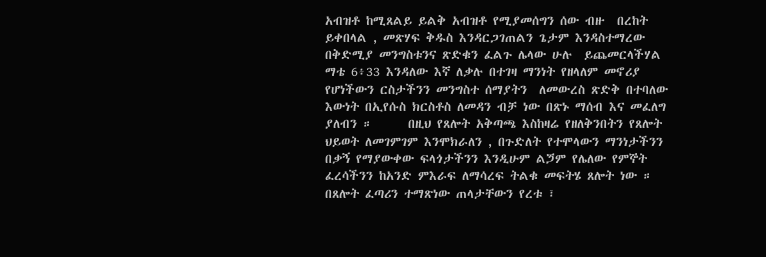አብዝቶ ከሚጸልይ ይልቅ አብዝቶ የሚያመሰግን ሰው ብዙ  በረከት ይቀበላል , መጽሃፍ ቅዱስ እንዳርጋገጠልን ጌታም እንዳስተማረው በቅድሚያ መንግስቱንና ጽድቁን ፈልጉ ሌላው ሁሉ  ይጨመርላችሃል ማቴ 6፥33 እንዳለው እኛ ለቃሉ በተገዛ ማንነት የዘላለም መኖሪያ የሆነችውን ርስታችንን መንግስተ ሰማያትን  ለመውረስ ጽድቅ በተባለው እውነት በኢየሱስ ክርስቶስ ለመዳን ብቻ ነው በጽኑ ማሰብ እና መፈለግ ያለብን ።      በዚህ የጸሎት አቅጣጫ እስከዛሬ የዘለቅንበትን የጸሎት ህይወት ለመገምገም እንሞክራለን , በጉድለት የተሞላውን ማንነታችንን በቃኝ የማያውቀው ፍላጎታችንን እንዲሁም ልጛም የሌለው የምኞት ፈረሳችንን ከአንድ ምእራፍ ለማሳረፍ ትልቁ መፍትሄ ጸሎት ነው ። በጸሎት ፈጣሪን ተማጽነው ጠላታቸውን የረቱ ፣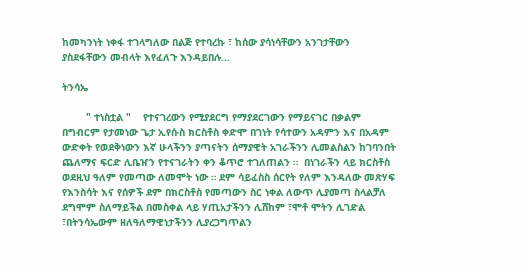ከመካንነት ነቀፋ ተገላግለው በልጅ የተባረኩ ፣ ከሰው ያሳነሳቸውን አንገታቸውን ያስደፋቸውን መብላት እየፈለጉ እንዳይበሉ...

ትንሳኤ

        " ተነስቷል "    የተናገረውን የሚያደርግ የማያደርገውን የማይናገር በቃልም በግብርም የታመነው ጌታ ኢየሱስ ክርስቶስ ቀድሞ በገነት የሳተውን አዳምን እና በአዳም ውድቀት የወደቅነውን እኛ ሁላችንን ያጣናትን ሰማያዊት አገራችንን ሊመልስልን ከገባንበት ጨለማና ፍርድ ሊቤዠን የተናገራትን ቀን ቆጥሮ ተገለጠልን ።  በነገራችን ላይ ክርስቶስ ወደዚህ ዓለም የመጣው ለመሞት ነው ። ደም ሳይፈስስ ሰርየት የለም እንዳለው መጽሃፍ የእንስሳት እና የሰዎች ደም በክርስቶስ የመጣውን ስር ነቀል ለውጥ ሊያመጣ ስላልቻለ ደግሞም ስለማይችል በመስቀል ላይ ሃጢአታችንን ሊሸከም ፣ሞቶ ሞትን ሊገድል ፣በትንሳኤውም ዘለዓለማዊነታችንን ሊያረጋግጥልን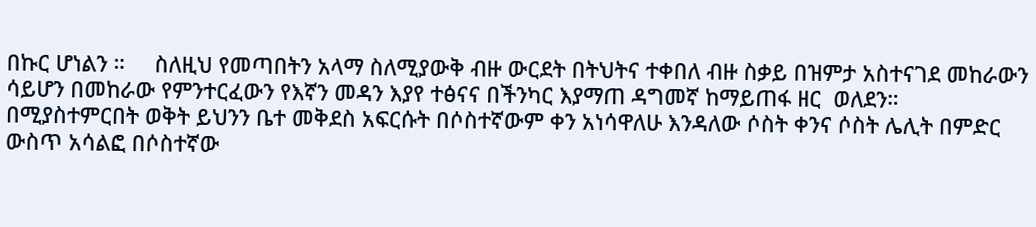በኩር ሆነልን ።     ስለዚህ የመጣበትን አላማ ስለሚያውቅ ብዙ ውርደት በትህትና ተቀበለ ብዙ ስቃይ በዝምታ አስተናገደ መከራውን ሳይሆን በመከራው የምንተርፈውን የእኛን መዳን እያየ ተፅናና በችንካር እያማጠ ዳግመኛ ከማይጠፋ ዘር  ወለደን።      በሚያስተምርበት ወቅት ይህንን ቤተ መቅደስ አፍርሱት በሶስተኛውም ቀን አነሳዋለሁ እንዳለው ሶስት ቀንና ሶስት ሌሊት በምድር ውስጥ አሳልፎ በሶስተኛው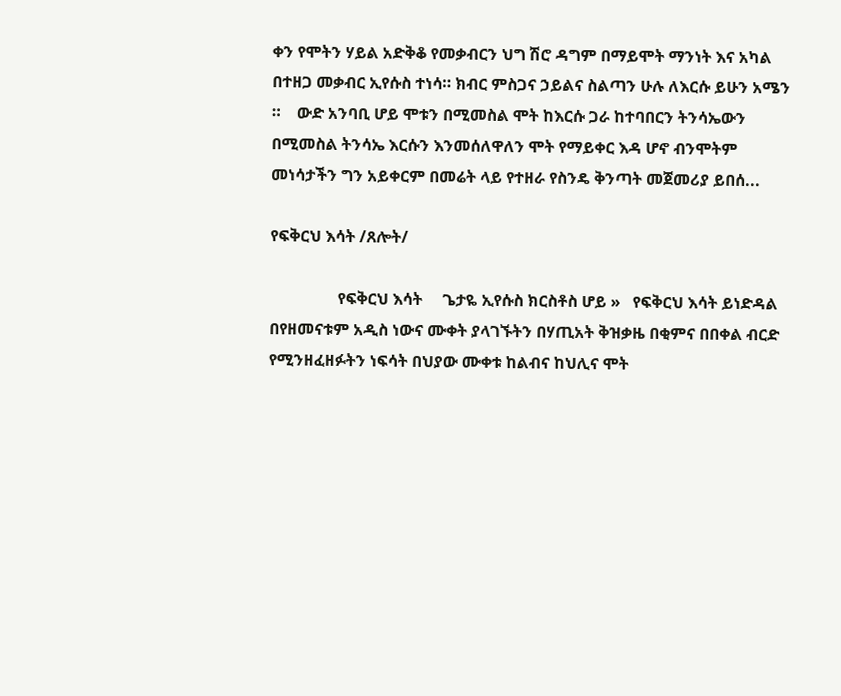ቀን የሞትን ሃይል አድቅቆ የመቃብርን ህግ ሽሮ ዳግም በማይሞት ማንነት እና አካል በተዘጋ መቃብር ኢየሱስ ተነሳ። ክብር ምስጋና ኃይልና ስልጣን ሁሉ ለእርሱ ይሁን አሜን ።    ውድ አንባቢ ሆይ ሞቱን በሚመስል ሞት ከእርሱ ጋራ ከተባበርን ትንሳኤውን በሚመስል ትንሳኤ እርሱን እንመሰለዋለን ሞት የማይቀር እዳ ሆኖ ብንሞትም መነሳታችን ግን አይቀርም በመሬት ላይ የተዘራ የስንዴ ቅንጣት መጀመሪያ ይበሰ...

የፍቅርህ እሳት /ጸሎት/

                 የፍቅርህ እሳት     ጌታዬ ኢየሱስ ክርስቶስ ሆይ »   የፍቅርህ እሳት ይነድዳል በየዘመናቱም አዲስ ነውና ሙቀት ያላገኙትን በሃጢአት ቅዝቃዜ በቂምና በበቀል ብርድ የሚንዘፈዘፉትን ነፍሳት በህያው ሙቀቱ ከልብና ከህሊና ሞት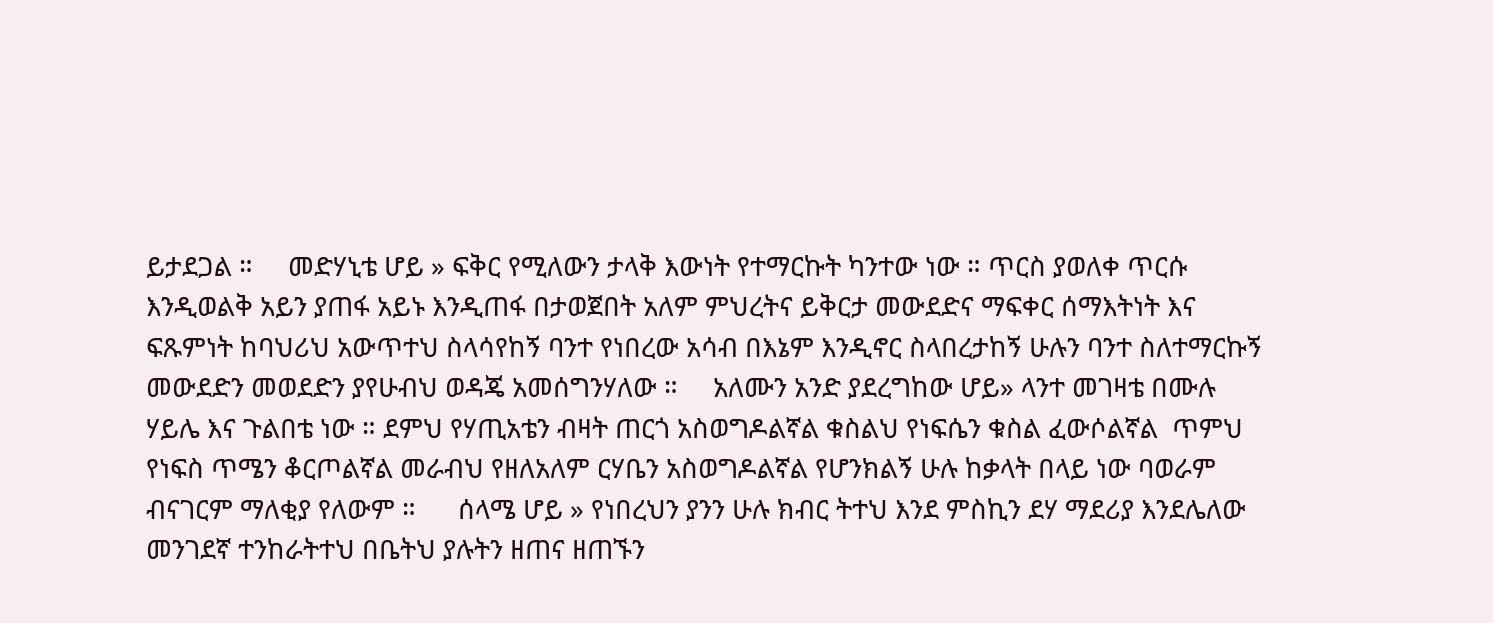ይታደጋል ።     መድሃኒቴ ሆይ » ፍቅር የሚለውን ታላቅ እውነት የተማርኩት ካንተው ነው ። ጥርስ ያወለቀ ጥርሱ እንዲወልቅ አይን ያጠፋ አይኑ እንዲጠፋ በታወጀበት አለም ምህረትና ይቅርታ መውደድና ማፍቀር ሰማእትነት እና ፍጹምነት ከባህሪህ አውጥተህ ስላሳየከኝ ባንተ የነበረው አሳብ በእኔም እንዲኖር ስላበረታከኝ ሁሉን ባንተ ስለተማርኩኝ መውደድን መወደድን ያየሁብህ ወዳጄ አመሰግንሃለው ።     አለሙን አንድ ያደረግከው ሆይ» ላንተ መገዛቴ በሙሉ ሃይሌ እና ጉልበቴ ነው ። ደምህ የሃጢአቴን ብዛት ጠርጎ አስወግዶልኛል ቁስልህ የነፍሴን ቁስል ፈውሶልኛል  ጥምህ የነፍስ ጥሜን ቆርጦልኛል መራብህ የዘለአለም ርሃቤን አስወግዶልኛል የሆንክልኝ ሁሉ ከቃላት በላይ ነው ባወራም ብናገርም ማለቂያ የለውም ።      ሰላሜ ሆይ » የነበረህን ያንን ሁሉ ክብር ትተህ እንደ ምስኪን ደሃ ማደሪያ እንደሌለው መንገደኛ ተንከራትተህ በቤትህ ያሉትን ዘጠና ዘጠኙን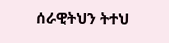ሰራዊትህን ትተህ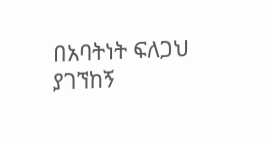በአባትነት ፍለጋህ ያገኘከኝ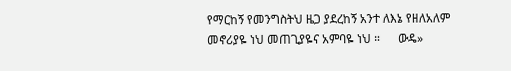የማርከኝ የመንግስትህ ዜጋ ያደረከኝ አንተ ለእኔ የዘለአለም መኖሪያዬ ነህ መጠጊያዬና አምባዬ ነህ ።      ውዴ»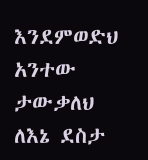እንደምወድህ አንተው ታውቃለህ ለእኔ ደስታ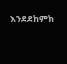እንደደከምክ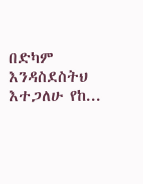በድካም እንዳስደስትህ እተጋለሁ የከ...